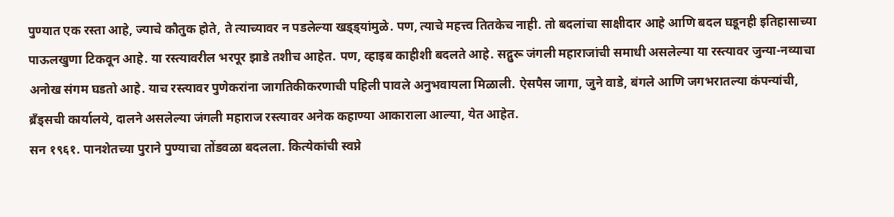पुण्यात एक रस्ता आहे, ज्याचे कौतुक होते, ते त्याच्यावर न पडलेल्या खड्ड्यांमुळे. पण, त्याचे महत्त्व तितकेच नाही. तो बदलांचा साक्षीदार आहे आणि बदल घडूनही इतिहासाच्या पाऊलखुणा टिकवून आहे. या रस्त्यावरील भरपूर झाडे तशीच आहेत. पण, व्हाइब काहीशी बदलते आहे. सद्गुरू जंगली महाराजांची समाधी असलेल्या या रस्त्यावर जुन्या-नव्याचा अनोख संगम घडतो आहे. याच रस्त्यावर पुणेकरांना जागतिकीकरणाची पहिली पावले अनुभवायला मिळाली. ऐसपैस जागा, जुने वाडे, बंगले आणि जगभरातल्या कंपन्यांची, ब्रँड्सची कार्यालये, दालने असलेल्या जंगली महाराज रस्त्यावर अनेक कहाण्या आकाराला आल्या, येत आहेत.
सन १९६१. पानशेतच्या पुराने पुण्याचा तोंडवळा बदलला. कित्येकांची स्वप्ने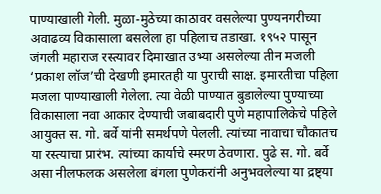पाण्याखाली गेली. मुळा-मुठेच्या काठावर वसलेल्या पुण्यनगरीच्या अवाढव्य विकासाला बसलेला हा पहिलाच तडाखा. १९५२ पासून जंगली महाराज रस्त्यावर दिमाखात उभ्या असलेल्या तीन मजली ‘प्रकाश लॉज’ची देखणी इमारतही या पुराची साक्ष. इमारतीचा पहिला मजला पाण्याखाली गेलेला. त्या वेळी पाण्यात बुडालेल्या पुण्याच्या विकासाला नवा आकार देण्याची जबाबदारी पुणे महापालिकेचे पहिले आयुक्त स. गो. बर्वे यांनी समर्थपणे पेलली. त्यांच्या नावाचा चौकातच या रस्त्याचा प्रारंभ. त्यांच्या कार्याचे स्मरण ठेवणारा. पुढे स. गो. बर्वे असा नीलफलक असलेला बंगला पुणेकरांनी अनुभवलेल्या या द्रष्ट्या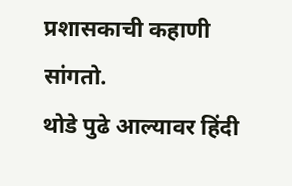प्रशासकाची कहाणी सांगतो.
थोडे पुढे आल्यावर हिंदी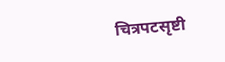चित्रपटसृष्टी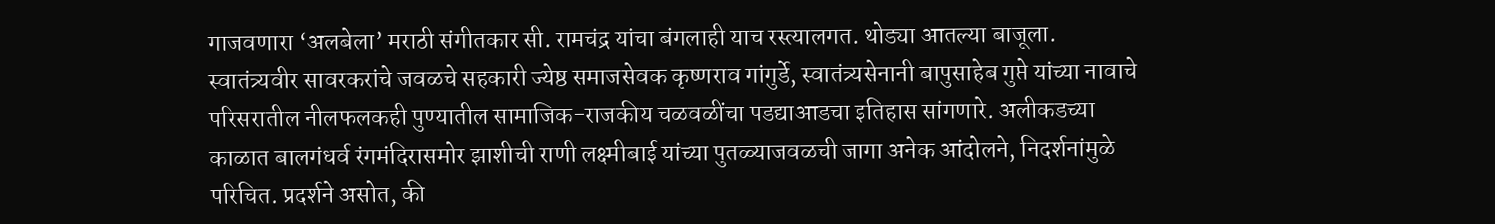गाजवणारा ‘अलबेला’ मराठी संगीतकार सी. रामचंद्र यांचा बंगलाही याच रस्त्यालगत. थोड्या आतल्या बाजूला. स्वातंत्र्यवीर सावरकरांचे जवळचे सहकारी ज्येष्ठ समाजसेवक कृष्णराव गांगुर्डे, स्वातंत्र्यसेनानी बापुसाहेब गुप्ते यांच्या नावाचे परिसरातील नीलफलकही पुण्यातील सामाजिक-राजकीय चळवळींचा पडद्याआडचा इतिहास सांगणारे. अलीकडच्या काळात बालगंधर्व रंगमंदिरासमोर झाशीची राणी लक्ष्मीबाई यांच्या पुतळ्याजवळची जागा अनेक आंदोलने, निदर्शनांमुळे परिचित. प्रदर्शने असोत, की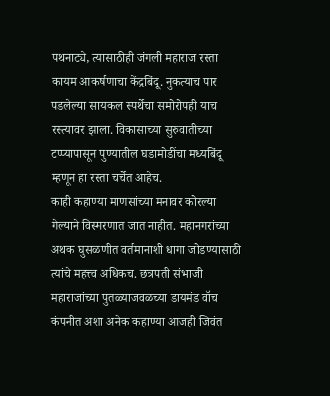पथनाट्ये, त्यासाठीही जंगली महाराज रस्ता कायम आकर्षणाचा केंद्रबिंदू. नुकत्याच पार पडलेल्या सायकल स्पर्थेचा समोरोपही याच रस्त्यावर झाला. विकासाच्या सुरुवातीच्या टप्प्यापासून पुण्यातील घडामोडींचा मध्यबिंदू म्हणून हा रस्ता चर्चेत आहेच.
काही कहाण्या माणसांच्या मनावर कोरल्या गेल्याने विस्मरणात जात नाहीत. महानगरांच्या अथक घुसळणीत वर्तमानाशी धागा जोडण्यासाठी त्यांचे महत्त्व अधिकच. छत्रपती संभाजी महाराजांच्या पुतळ्याजवळच्या डायमंड वॉच कंपनीत अशा अनेक कहाण्या आजही जिवंत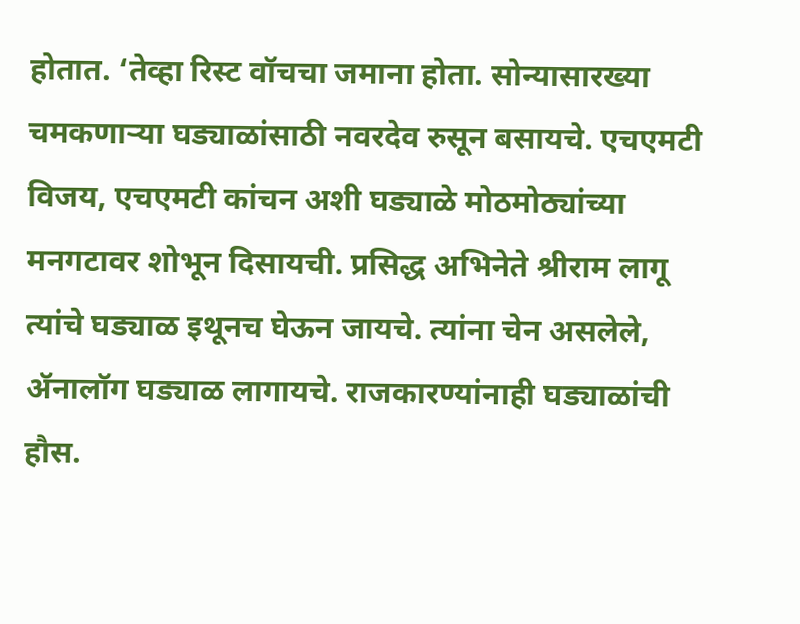होतात. ‘तेव्हा रिस्ट वॉचचा जमाना होता. सोन्यासारख्या चमकणाऱ्या घड्याळांसाठी नवरदेव रुसून बसायचे. एचएमटी विजय, एचएमटी कांचन अशी घड्याळे मोठमोठ्यांच्या मनगटावर शोभून दिसायची. प्रसिद्ध अभिनेते श्रीराम लागू त्यांचे घड्याळ इथूनच घेऊन जायचे. त्यांना चेन असलेले, ॲनालॉग घड्याळ लागायचे. राजकारण्यांनाही घड्याळांची हौस.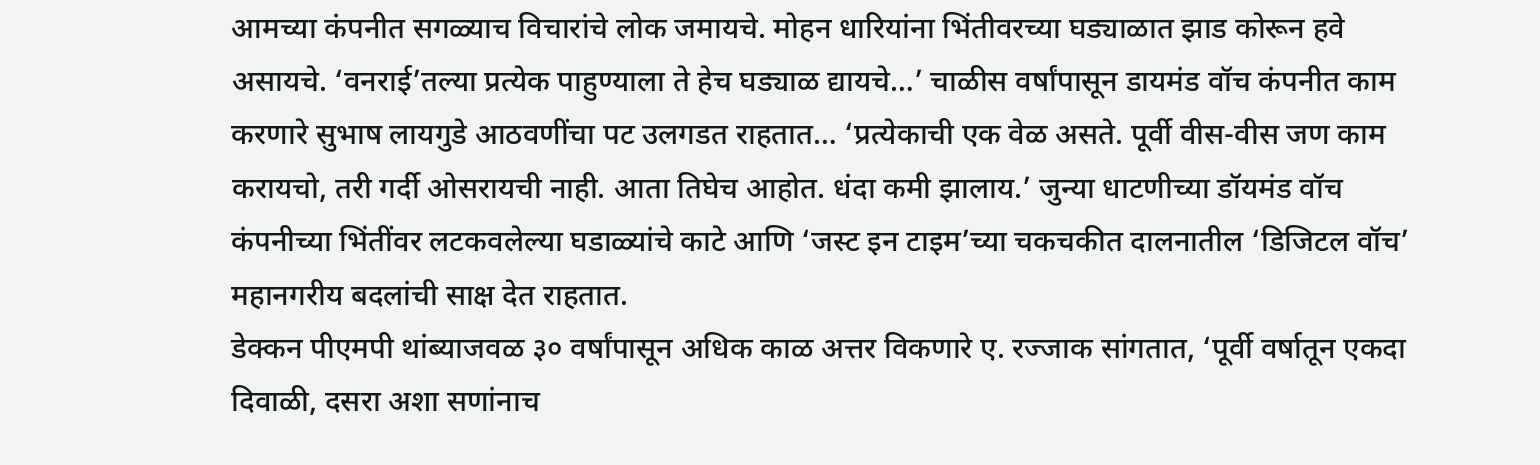आमच्या कंपनीत सगळ्याच विचारांचे लोक जमायचे. मोहन धारियांना भिंतीवरच्या घड्याळात झाड कोरून हवे असायचे. ‘वनराई’तल्या प्रत्येक पाहुण्याला ते हेच घड्याळ द्यायचे…’ चाळीस वर्षांपासून डायमंड वॉच कंपनीत काम करणारे सुभाष लायगुडे आठवणींचा पट उलगडत राहतात… ‘प्रत्येकाची एक वेळ असते. पूर्वी वीस-वीस जण काम करायचो, तरी गर्दी ओसरायची नाही. आता तिघेच आहोत. धंदा कमी झालाय.’ जुन्या धाटणीच्या डॉयमंड वॉच कंपनीच्या भिंतींवर लटकवलेल्या घडाळ्यांचे काटे आणि ‘जस्ट इन टाइम’च्या चकचकीत दालनातील ‘डिजिटल वॉच’ महानगरीय बदलांची साक्ष देत राहतात.
डेक्कन पीएमपी थांब्याजवळ ३० वर्षांपासून अधिक काळ अत्तर विकणारे ए. रज्जाक सांगतात, ‘पूर्वी वर्षातून एकदा दिवाळी, दसरा अशा सणांनाच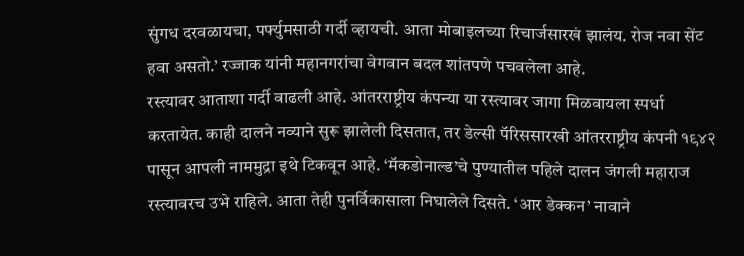सुंगध दरवळायचा, पर्फ्युमसाठी गर्दी व्हायची. आता मोबाइलच्या रिचार्जसारखं झालंय. रोज नवा सेंट हवा असतो.’ रज्जाक यांनी महानगरांचा वेगवान बदल शांतपणे पचवलेला आहे.
रस्त्यावर आताशा गर्दी वाढली आहे. आंतरराष्ट्रीय कंपन्या या रस्त्यावर जागा मिळवायला स्पर्धा करतायेत. काही दालने नव्याने सुरू झालेली दिसतात, तर डेल्सी पॅरिससारखी आंतरराष्ट्रीय कंपनी १९४२ पासून आपली नाममुद्रा इथे टिकवून आहे. ‘मॅकडोनाल्ड’चे पुण्यातील पहिले दालन जंगली महाराज रस्त्यावरच उभे राहिले. आता तेही पुनर्विकासाला निघालेले दिसते. ‘आर डेक्कन’ नावाने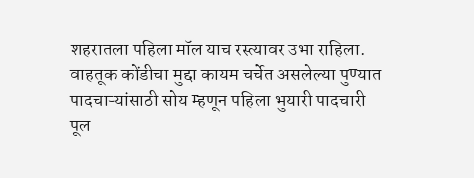शहरातला पहिला मॉल याच रस्त्यावर उभा राहिला. वाहतूक कोंडीचा मुद्दा कायम चर्चेत असलेल्या पुण्यात पादचाऱ्यांसाठी सोय म्हणून पहिला भुयारी पादचारी पूल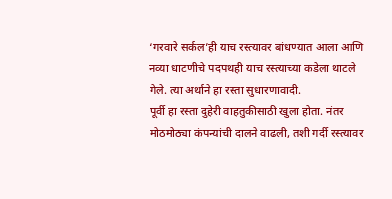‘गरवारे सर्कल’ही याच रस्त्यावर बांधण्यात आला आणि नव्या धाटणीचे पदपथही याच रस्त्याच्या कडेला थाटले गेले. त्या अर्थाने हा रस्ता सुधारणावादी.
पूर्वी हा रस्ता दुहेरी वाहतुकीसाठी खुला होता. नंतर मोठमोठ्या कंपन्यांची दालने वाढली, तशी गर्दी रस्त्यावर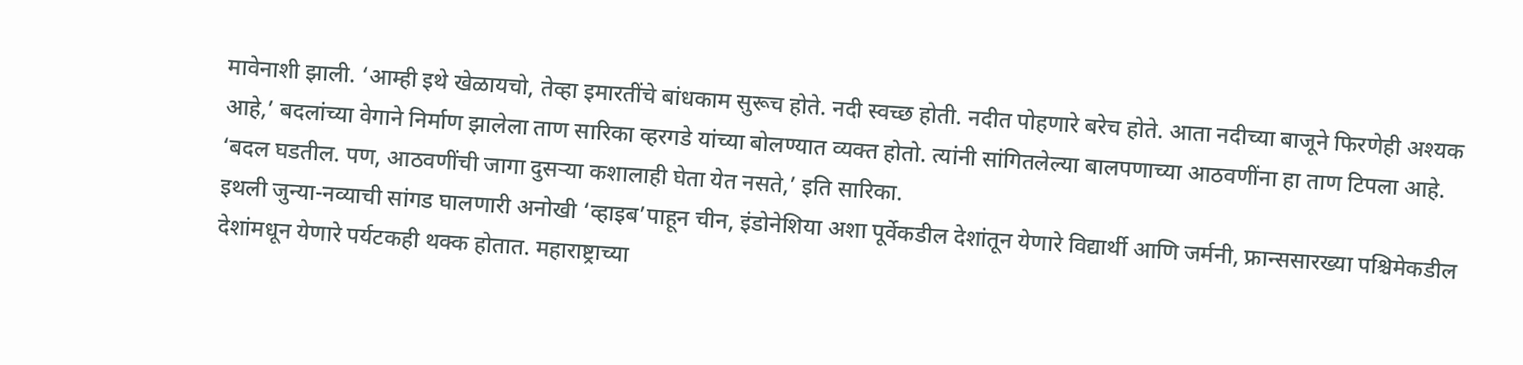मावेनाशी झाली. ‘आम्ही इथे खेळायचो, तेव्हा इमारतींचे बांधकाम सुरूच होते. नदी स्वच्छ होती. नदीत पोहणारे बरेच होते. आता नदीच्या बाजूने फिरणेही अश्यक आहे,’ बदलांच्या वेगाने निर्माण झालेला ताण सारिका व्हरगडे यांच्या बोलण्यात व्यक्त होतो. त्यांनी सांगितलेल्या बालपणाच्या आठवणींना हा ताण टिपला आहे. ‘बदल घडतील. पण, आठवणींची जागा दुसऱ्या कशालाही घेता येत नसते,’ इति सारिका.
इथली जुन्या-नव्याची सांगड घालणारी अनोखी ‘व्हाइब’पाहून चीन, इंडोनेशिया अशा पूर्वेकडील देशांतून येणारे विद्यार्थी आणि जर्मनी, फ्रान्ससारख्या पश्चिमेकडील देशांमधून येणारे पर्यटकही थक्क होतात. महाराष्ट्राच्या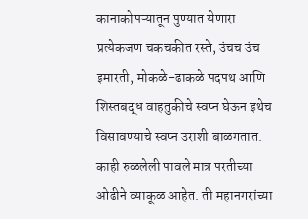कानाकोपऱ्यातून पुण्यात येणारा प्रत्येकजण चकचकीत रस्ते, उंचच उंच इमारती, मोकळे-ढाकळे पदपथ आणि शिस्तबद्ध वाहतुकीचे स्वप्न घेऊन इथेच विसावण्याचे स्वप्न उराशी बाळगतात. काही रुळलेली पावले मात्र परतीच्या ओढीने व्याकूळ आहेत. ती महानगरांच्या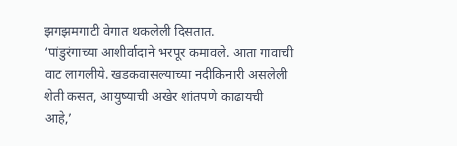झगझमगाटी वेगात थकलेली दिसतात.
‘पांडुरंगाच्या आशीर्वादाने भरपूर कमावले. आता गावाची वाट लागलीये. खडकवासल्याच्या नदीकिनारी असलेली शेती कसत, आयुष्याची अखेर शांतपणे काढायची आहे,’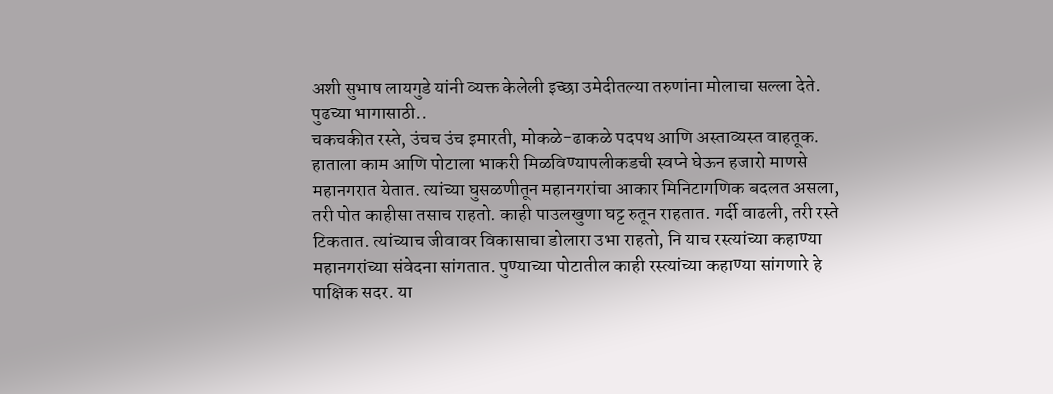अशी सुभाष लायगुडे यांनी व्यक्त केलेली इच्छा उमेदीतल्या तरुणांना मोलाचा सल्ला देते.
पुढच्या भागासाठी..
चकचकीत रस्ते, उंचच उंच इमारती, मोकळे-ढाकळे पदपथ आणि अस्ताव्यस्त वाहतूक. हाताला काम आणि पोटाला भाकरी मिळविण्यापलीकडची स्वप्ने घेऊन हजारो माणसे महानगरात येतात. त्यांच्या घुसळणीतून महानगरांचा आकार मिनिटागणिक बदलत असला, तरी पोत काहीसा तसाच राहतो. काही पाउलखुणा घट्ट रुतून राहतात. गर्दी वाढली, तरी रस्ते टिकतात. त्यांच्याच जीवावर विकासाचा डोलारा उभा राहतो, नि याच रस्त्यांच्या कहाण्या महानगरांच्या संवेदना सांगतात. पुण्याच्या पोटातील काही रस्त्यांच्या कहाण्या सांगणारे हे पाक्षिक सदर. या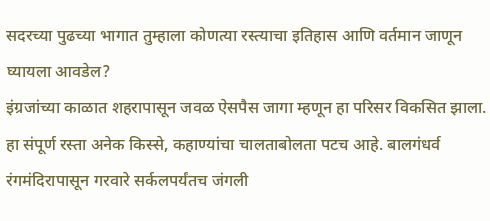सदरच्या पुढच्या भागात तुम्हाला कोणत्या रस्त्याचा इतिहास आणि वर्तमान जाणून घ्यायला आवडेल?
इंग्रजांच्या काळात शहरापासून जवळ ऐसपैस जागा म्हणून हा परिसर विकसित झाला. हा संपूर्ण रस्ता अनेक किस्से, कहाण्यांचा चालताबोलता पटच आहे. बालगंधर्व रंगमंदिरापासून गरवारे सर्कलपर्यंतच जंगली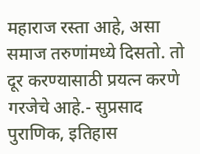महाराज रस्ता आहे, असा समाज तरुणांमध्ये दिसतो. तो दूर करण्यासाठी प्रयत्न करणे गरजेचे आहे.- सुप्रसाद पुराणिक, इतिहास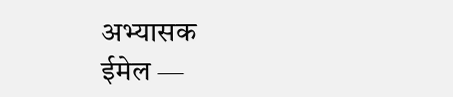अभ्यासक
ईमेल —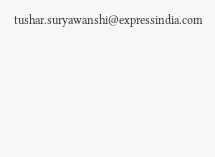tushar.suryawanshi@expressindia.com